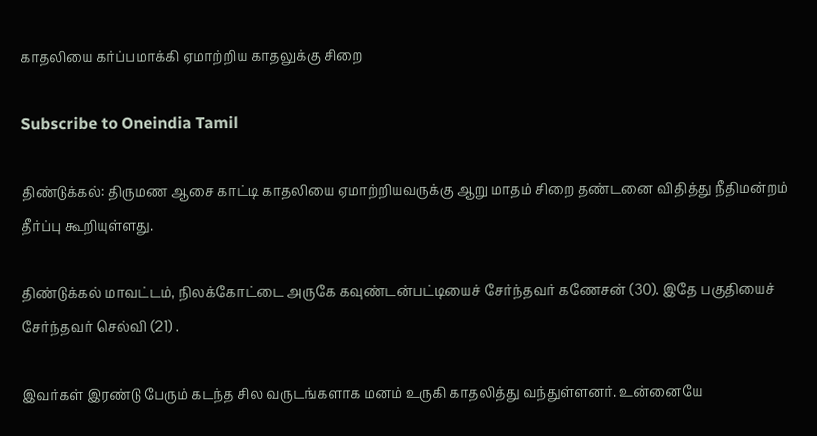காதலியை கர்ப்பமாக்கி ஏமாற்றிய காதலுக்கு சிறை

Subscribe to Oneindia Tamil

திண்டுக்கல்: திருமண ஆசை காட்டி காதலியை ஏமாற்றியவருக்கு ஆறு மாதம் சிறை தண்டனை விதித்து நீதிமன்றம் தீர்ப்பு கூறியுள்ளது.

திண்டுக்கல் மாவட்டம், நிலக்கோட்டை அருகே கவுண்டன்பட்டியைச் சேர்ந்தவர் கணேசன் (30). இதே பகுதியைச் சேர்ந்தவர் செல்வி (21) .

இவர்கள் இரண்டு பேரும் கடந்த சில வருடங்களாக மனம் உருகி காதலித்து வந்துள்ளனர். உன்னையே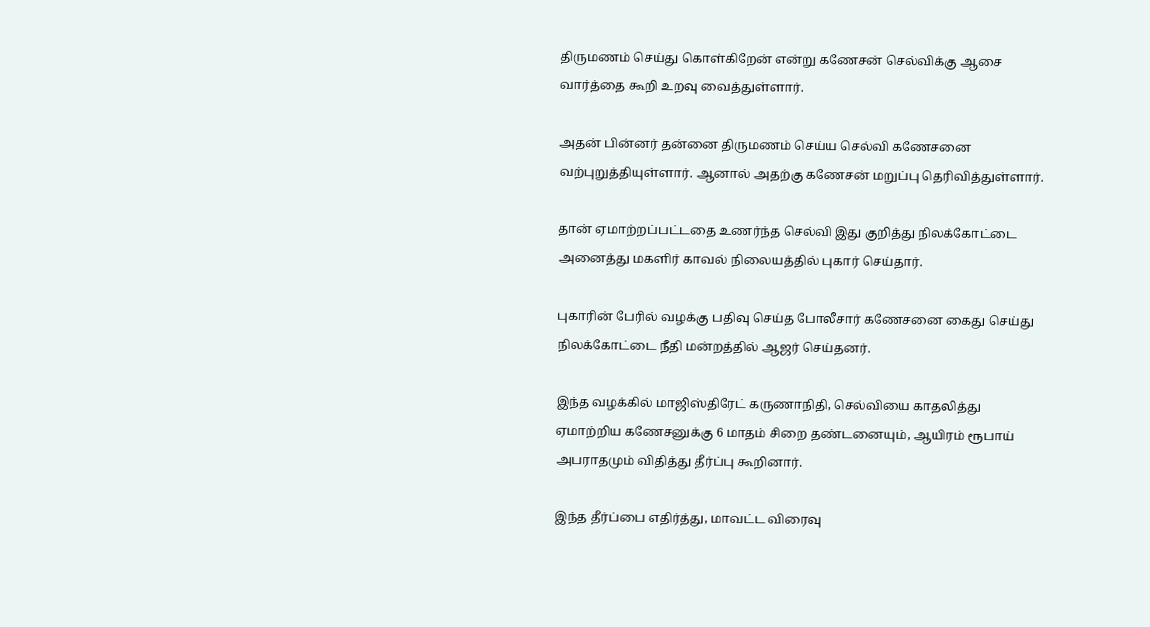திருமணம் செய்து கொள்கிறேன் என்று கணேசன் செல்விக்கு ஆசை வார்த்தை கூறி உறவு வைத்துள்ளார்.

அதன் பின்னர் தன்னை திருமணம் செய்ய செல்வி கணேசனை வற்புறுத்தியுள்ளார். ஆனால் அதற்கு கணேசன் மறுப்பு தெரிவித்துள்ளார்.

தான் ஏமாற்றப்பட்டதை உணர்ந்த செல்வி இது குறித்து நிலக்கோட்டை அனைத்து மகளிர் காவல் நிலையத்தில் புகார் செய்தார்.

புகாரின் பேரில் வழக்கு பதிவு செய்த போலீசார் கணேசனை கைது செய்து நிலக்கோட்டை நீதி மன்றத்தில் ஆஜர் செய்தனர்.

இந்த வழக்கில் மாஜிஸ்திரேட் கருணாநிதி, செல்வியை காதலித்து ஏமாற்றிய கணேசனுக்கு 6 மாதம் சிறை தண்டனையும், ஆயிரம் ரூபாய் அபராதமும் விதித்து தீர்ப்பு கூறினார்.

இந்த தீர்ப்பை எதிர்த்து, மாவட்ட விரைவு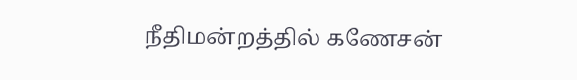நீதிமன்றத்தில் கணேசன்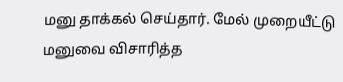மனு தாக்கல் செய்தார். மேல் முறையீட்டு மனுவை விசாரித்த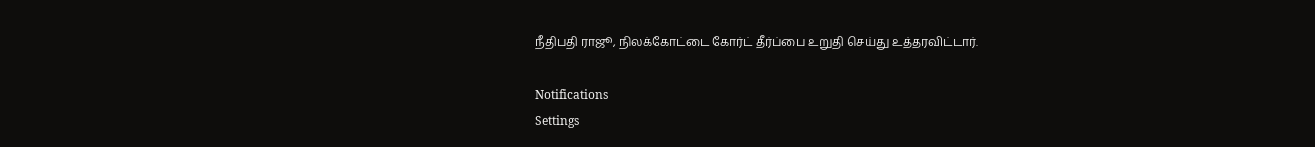நீதிபதி ராஜூ, நிலக்கோட்டை கோர்ட் தீர்ப்பை உறுதி செய்து உத்தரவிட்டார்.

Notifications
Settings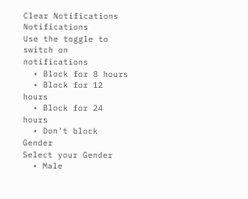Clear Notifications
Notifications
Use the toggle to switch on notifications
  • Block for 8 hours
  • Block for 12 hours
  • Block for 24 hours
  • Don't block
Gender
Select your Gender
  • Male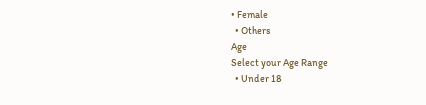• Female
  • Others
Age
Select your Age Range
  • Under 18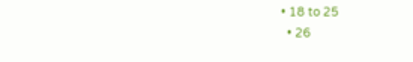• 18 to 25
  • 26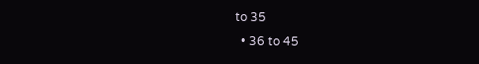to 35
  • 36 to 45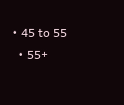• 45 to 55
  • 55+